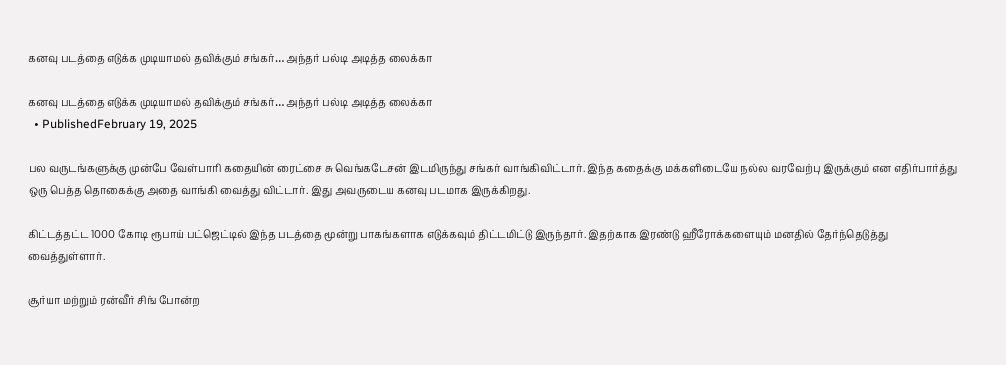கனவு படத்தை எடுக்க முடியாமல் தவிக்கும் சங்கர்… அந்தர் பல்டி அடித்த லைக்கா

கனவு படத்தை எடுக்க முடியாமல் தவிக்கும் சங்கர்… அந்தர் பல்டி அடித்த லைக்கா
  • PublishedFebruary 19, 2025

பல வருடங்களுக்கு முன்பே வேள்பாரி கதையின் ரைட்சை சு வெங்கடேசன் இடமிருந்து சங்கர் வாங்கிவிட்டார். இந்த கதைக்கு மக்களிடையே நல்ல வரவேற்பு இருக்கும் என எதிர்பார்த்து ஒரு பெத்த தொகைக்கு அதை வாங்கி வைத்து விட்டார். இது அவருடைய கனவு படமாக இருக்கிறது.

கிட்டத்தட்ட 1000 கோடி ரூபாய் பட்ஜெட்டில் இந்த படத்தை மூன்று பாகங்களாக எடுக்கவும் திட்டமிட்டு இருந்தார். இதற்காக இரண்டு ஹீரோக்களையும் மனதில் தேர்ந்தெடுத்து வைத்துள்ளார்.

சூர்யா மற்றும் ரன்வீர் சிங் போன்ற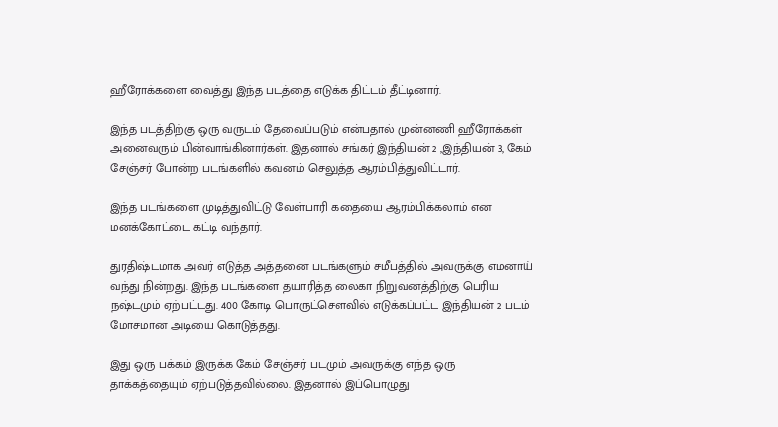ஹீரோக்களை வைத்து இந்த படத்தை எடுக்க திட்டம் தீட்டினார்.

இந்த படத்திற்கு ஒரு வருடம் தேவைப்படும் என்பதால் முன்னணி ஹீரோக்கள் அனைவரும் பின்வாங்கினார்கள். இதனால் சங்கர் இந்தியன் 2 ,இந்தியன் 3, கேம் சேஞ்சர் போன்ற படங்களில் கவனம் செலுத்த ஆரம்பித்துவிட்டார்.

இந்த படங்களை முடித்துவிட்டு வேள்பாரி கதையை ஆரம்பிக்கலாம் என மனக்கோட்டை கட்டி வந்தார்.

துரதிஷ்டமாக அவர் எடுத்த அத்தனை படங்களும் சமீபத்தில் அவருக்கு எமனாய் வந்து நின்றது. இந்த படங்களை தயாரித்த லைகா நிறுவனத்திற்கு பெரிய நஷ்டமும் ஏற்பட்டது. 400 கோடி பொருட்செளவில் எடுக்கப்பட்ட இந்தியன் 2 படம் மோசமான அடியை கொடுத்தது.

இது ஒரு பக்கம் இருக்க கேம் சேஞ்சர் படமும் அவருக்கு எந்த ஒரு தாக்கத்தையும் ஏற்படுத்தவில்லை. இதனால் இப்பொழுது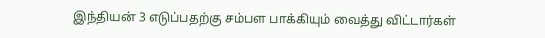இந்தியன் 3 எடுப்பதற்கு சம்பள பாக்கியும் வைத்து விட்டார்கள்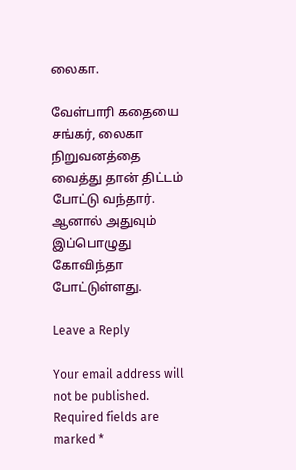லைகா.

வேள்பாரி கதையை சங்கர், லைகா நிறுவனத்தை வைத்து தான் திட்டம் போட்டு வந்தார். ஆனால் அதுவும் இப்பொழுது கோவிந்தா போட்டுள்ளது.

Leave a Reply

Your email address will not be published. Required fields are marked *